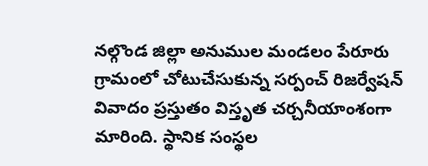నల్గొండ జిల్లా అనుముల మండలం పేరూరు గ్రామంలో చోటుచేసుకున్న సర్పంచ్ రిజర్వేషన్ వివాదం ప్రస్తుతం విస్తృత చర్చనీయాంశంగా మారింది. స్థానిక సంస్థల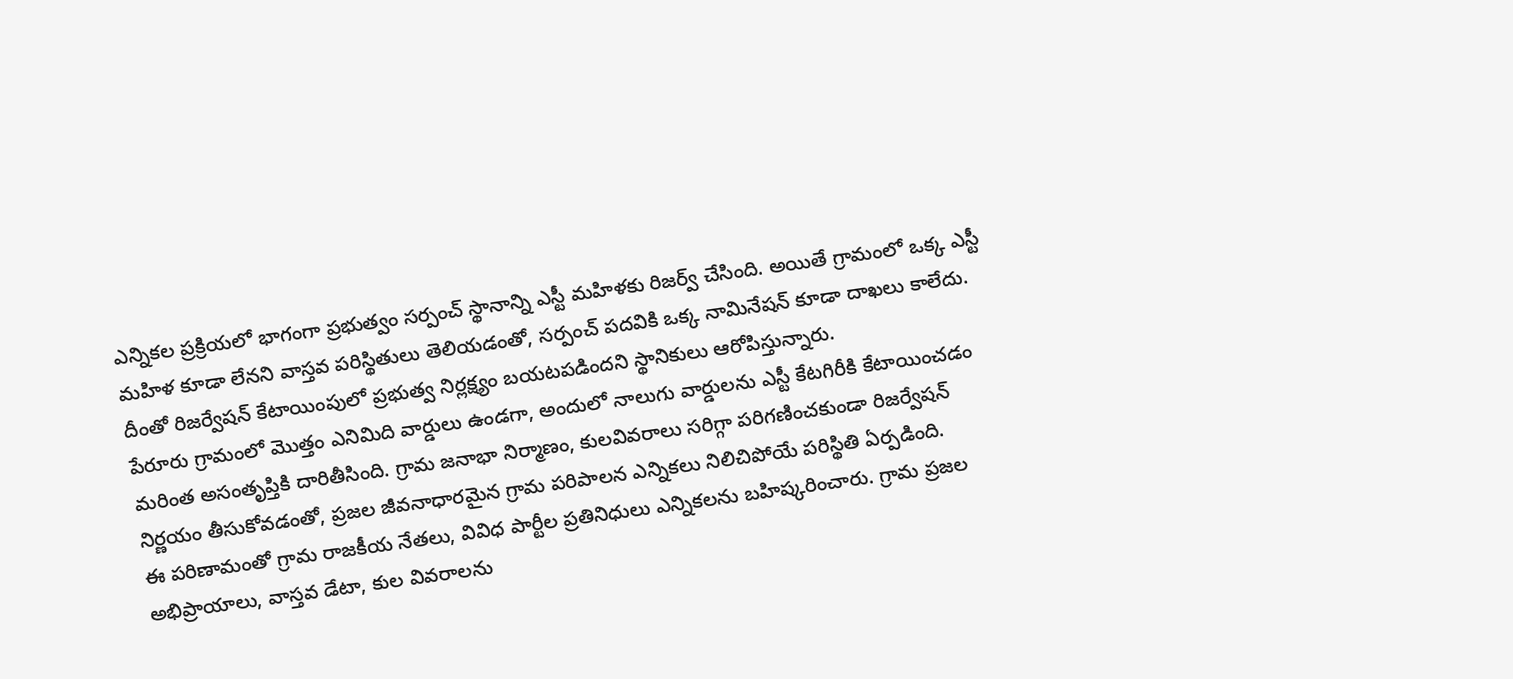ఎన్నికల ప్రక్రియలో భాగంగా ప్రభుత్వం సర్పంచ్ స్థానాన్ని ఎస్టీ మహిళకు రిజర్వ్ చేసింది. అయితే గ్రామంలో ఒక్క ఎస్టీ మహిళ కూడా లేనని వాస్తవ పరిస్థితులు తెలియడంతో, సర్పంచ్ పదవికి ఒక్క నామినేషన్ కూడా దాఖలు కాలేదు. దీంతో రిజర్వేషన్ కేటాయింపులో ప్రభుత్వ నిర్లక్ష్యం బయటపడిందని స్థానికులు ఆరోపిస్తున్నారు.
పేరూరు గ్రామంలో మొత్తం ఎనిమిది వార్డులు ఉండగా, అందులో నాలుగు వార్డులను ఎస్టీ కేటగిరీకి కేటాయించడం మరింత అసంతృప్తికి దారితీసింది. గ్రామ జనాభా నిర్మాణం, కులవివరాలు సరిగ్గా పరిగణించకుండా రిజర్వేషన్ నిర్ణయం తీసుకోవడంతో, ప్రజల జీవనాధారమైన గ్రామ పరిపాలన ఎన్నికలు నిలిచిపోయే పరిస్థితి ఏర్పడింది.
ఈ పరిణామంతో గ్రామ రాజకీయ నేతలు, వివిధ పార్టీల ప్రతినిధులు ఎన్నికలను బహిష్కరించారు. గ్రామ ప్రజల అభిప్రాయాలు, వాస్తవ డేటా, కుల వివరాలను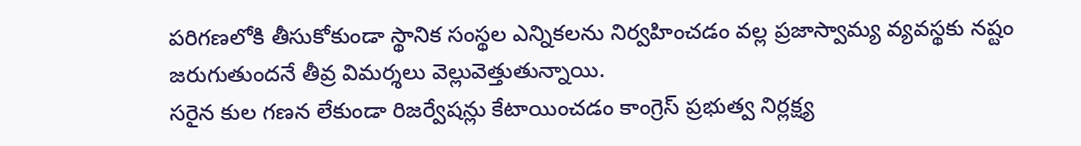పరిగణలోకి తీసుకోకుండా స్థానిక సంస్థల ఎన్నికలను నిర్వహించడం వల్ల ప్రజాస్వామ్య వ్యవస్థకు నష్టం జరుగుతుందనే తీవ్ర విమర్శలు వెల్లువెత్తుతున్నాయి.
సరైన కుల గణన లేకుండా రిజర్వేషన్లు కేటాయించడం కాంగ్రెస్ ప్రభుత్వ నిర్లక్ష్య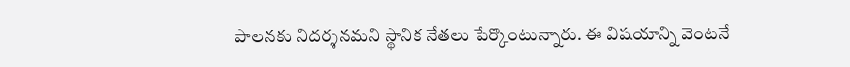పాలనకు నిదర్శనమని స్థానిక నేతలు పేర్కొంటున్నారు. ఈ విషయాన్ని వెంటనే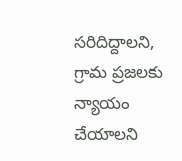సరిదిద్దాలని, గ్రామ ప్రజలకు న్యాయం చేయాలని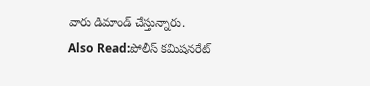వారు డిమాండ్ చేస్తున్నారు.
Also Read:పోలీస్ కమిషనరేట్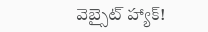వెబ్సైట్ హ్యాక్!